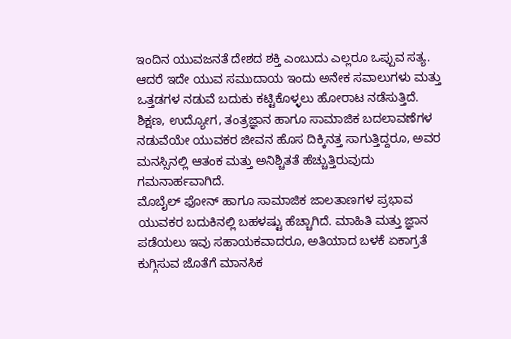ಇಂದಿನ ಯುವಜನತೆ ದೇಶದ ಶಕ್ತಿ ಎಂಬುದು ಎಲ್ಲರೂ ಒಪ್ಪುವ ಸತ್ಯ. ಆದರೆ ಇದೇ ಯುವ ಸಮುದಾಯ ಇಂದು ಅನೇಕ ಸವಾಲುಗಳು ಮತ್ತು ಒತ್ತಡಗಳ ನಡುವೆ ಬದುಕು ಕಟ್ಟಿಕೊಳ್ಳಲು ಹೋರಾಟ ನಡೆಸುತ್ತಿದೆ. ಶಿಕ್ಷಣ, ಉದ್ಯೋಗ, ತಂತ್ರಜ್ಞಾನ ಹಾಗೂ ಸಾಮಾಜಿಕ ಬದಲಾವಣೆಗಳ ನಡುವೆಯೇ ಯುವಕರ ಜೀವನ ಹೊಸ ದಿಕ್ಕಿನತ್ತ ಸಾಗುತ್ತಿದ್ದರೂ, ಅವರ ಮನಸ್ಸಿನಲ್ಲಿ ಆತಂಕ ಮತ್ತು ಅನಿಶ್ಚಿತತೆ ಹೆಚ್ಚುತ್ತಿರುವುದು ಗಮನಾರ್ಹವಾಗಿದೆ.
ಮೊಬೈಲ್ ಫೋನ್ ಹಾಗೂ ಸಾಮಾಜಿಕ ಜಾಲತಾಣಗಳ ಪ್ರಭಾವ ಯುವಕರ ಬದುಕಿನಲ್ಲಿ ಬಹಳಷ್ಟು ಹೆಚ್ಚಾಗಿದೆ. ಮಾಹಿತಿ ಮತ್ತು ಜ್ಞಾನ ಪಡೆಯಲು ಇವು ಸಹಾಯಕವಾದರೂ, ಅತಿಯಾದ ಬಳಕೆ ಏಕಾಗ್ರತೆ ಕುಗ್ಗಿಸುವ ಜೊತೆಗೆ ಮಾನಸಿಕ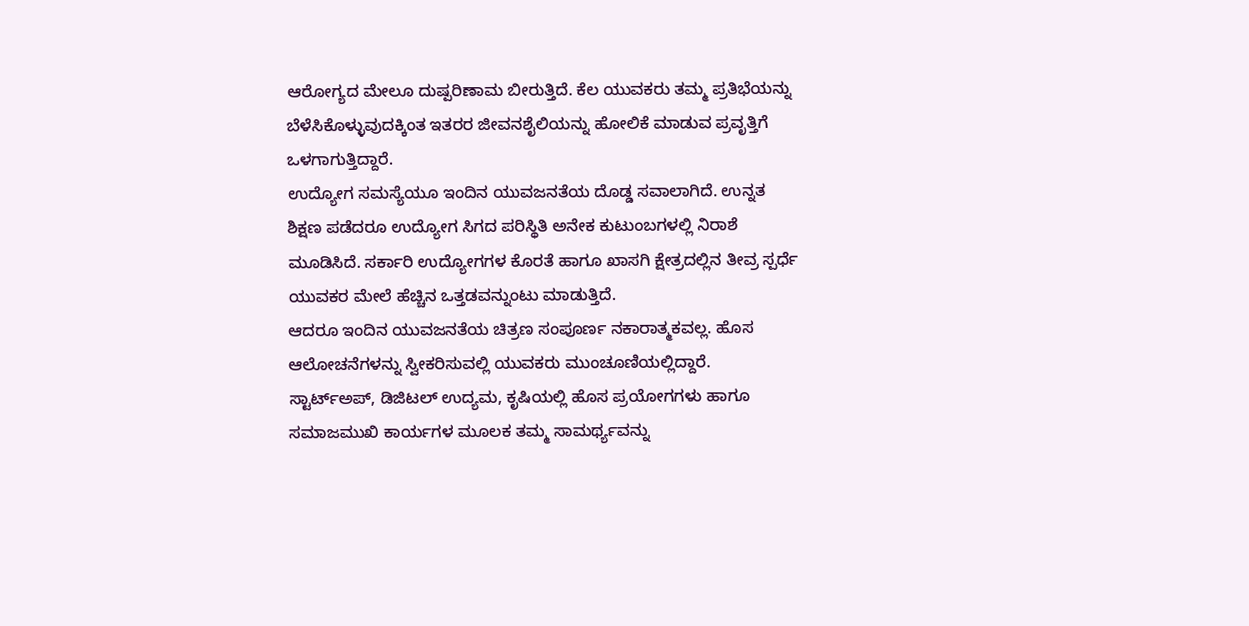ಆರೋಗ್ಯದ ಮೇಲೂ ದುಷ್ಪರಿಣಾಮ ಬೀರುತ್ತಿದೆ. ಕೆಲ ಯುವಕರು ತಮ್ಮ ಪ್ರತಿಭೆಯನ್ನು ಬೆಳೆಸಿಕೊಳ್ಳುವುದಕ್ಕಿಂತ ಇತರರ ಜೀವನಶೈಲಿಯನ್ನು ಹೋಲಿಕೆ ಮಾಡುವ ಪ್ರವೃತ್ತಿಗೆ ಒಳಗಾಗುತ್ತಿದ್ದಾರೆ.
ಉದ್ಯೋಗ ಸಮಸ್ಯೆಯೂ ಇಂದಿನ ಯುವಜನತೆಯ ದೊಡ್ಡ ಸವಾಲಾಗಿದೆ. ಉನ್ನತ ಶಿಕ್ಷಣ ಪಡೆದರೂ ಉದ್ಯೋಗ ಸಿಗದ ಪರಿಸ್ಥಿತಿ ಅನೇಕ ಕುಟುಂಬಗಳಲ್ಲಿ ನಿರಾಶೆ ಮೂಡಿಸಿದೆ. ಸರ್ಕಾರಿ ಉದ್ಯೋಗಗಳ ಕೊರತೆ ಹಾಗೂ ಖಾಸಗಿ ಕ್ಷೇತ್ರದಲ್ಲಿನ ತೀವ್ರ ಸ್ಪರ್ಧೆ ಯುವಕರ ಮೇಲೆ ಹೆಚ್ಚಿನ ಒತ್ತಡವನ್ನುಂಟು ಮಾಡುತ್ತಿದೆ.
ಆದರೂ ಇಂದಿನ ಯುವಜನತೆಯ ಚಿತ್ರಣ ಸಂಪೂರ್ಣ ನಕಾರಾತ್ಮಕವಲ್ಲ. ಹೊಸ ಆಲೋಚನೆಗಳನ್ನು ಸ್ವೀಕರಿಸುವಲ್ಲಿ ಯುವಕರು ಮುಂಚೂಣಿಯಲ್ಲಿದ್ದಾರೆ. ಸ್ಟಾರ್ಟ್ಅಪ್, ಡಿಜಿಟಲ್ ಉದ್ಯಮ, ಕೃಷಿಯಲ್ಲಿ ಹೊಸ ಪ್ರಯೋಗಗಳು ಹಾಗೂ ಸಮಾಜಮುಖಿ ಕಾರ್ಯಗಳ ಮೂಲಕ ತಮ್ಮ ಸಾಮರ್ಥ್ಯವನ್ನು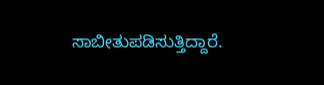ಸಾಬೀತುಪಡಿಸುತ್ತಿದ್ದಾರೆ.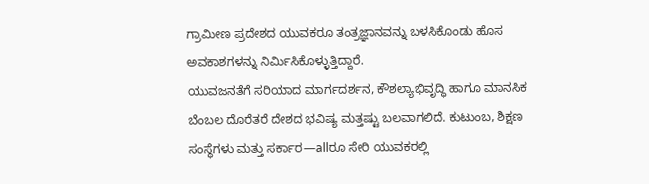ಗ್ರಾಮೀಣ ಪ್ರದೇಶದ ಯುವಕರೂ ತಂತ್ರಜ್ಞಾನವನ್ನು ಬಳಸಿಕೊಂಡು ಹೊಸ ಅವಕಾಶಗಳನ್ನು ನಿರ್ಮಿಸಿಕೊಳ್ಳುತ್ತಿದ್ದಾರೆ.
ಯುವಜನತೆಗೆ ಸರಿಯಾದ ಮಾರ್ಗದರ್ಶನ, ಕೌಶಲ್ಯಾಭಿವೃದ್ಧಿ ಹಾಗೂ ಮಾನಸಿಕ ಬೆಂಬಲ ದೊರೆತರೆ ದೇಶದ ಭವಿಷ್ಯ ಮತ್ತಷ್ಟು ಬಲವಾಗಲಿದೆ. ಕುಟುಂಬ, ಶಿಕ್ಷಣ ಸಂಸ್ಥೆಗಳು ಮತ್ತು ಸರ್ಕಾರ—allರೂ ಸೇರಿ ಯುವಕರಲ್ಲಿ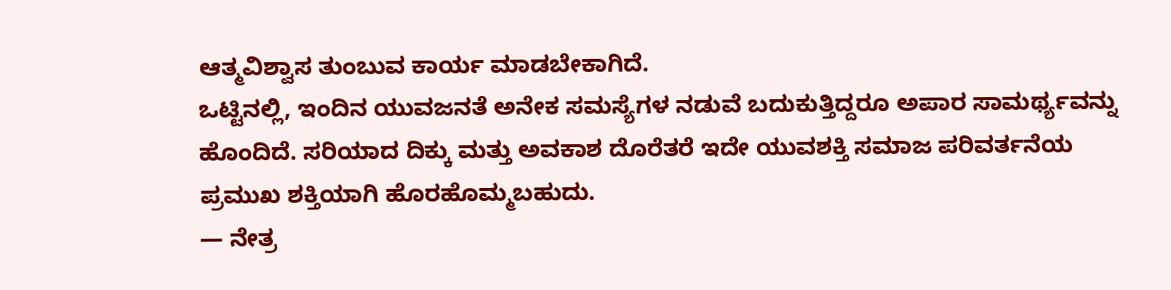ಆತ್ಮವಿಶ್ವಾಸ ತುಂಬುವ ಕಾರ್ಯ ಮಾಡಬೇಕಾಗಿದೆ.
ಒಟ್ಟಿನಲ್ಲಿ, ಇಂದಿನ ಯುವಜನತೆ ಅನೇಕ ಸಮಸ್ಯೆಗಳ ನಡುವೆ ಬದುಕುತ್ತಿದ್ದರೂ ಅಪಾರ ಸಾಮರ್ಥ್ಯವನ್ನು ಹೊಂದಿದೆ. ಸರಿಯಾದ ದಿಕ್ಕು ಮತ್ತು ಅವಕಾಶ ದೊರೆತರೆ ಇದೇ ಯುವಶಕ್ತಿ ಸಮಾಜ ಪರಿವರ್ತನೆಯ ಪ್ರಮುಖ ಶಕ್ತಿಯಾಗಿ ಹೊರಹೊಮ್ಮಬಹುದು.
— ನೇತ್ರ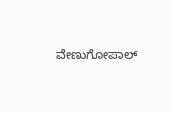ವೇಣುಗೋಪಾಲ್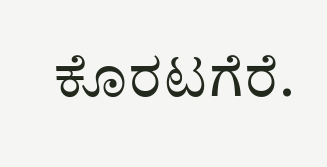ಕೊರಟಗೆರೆ.